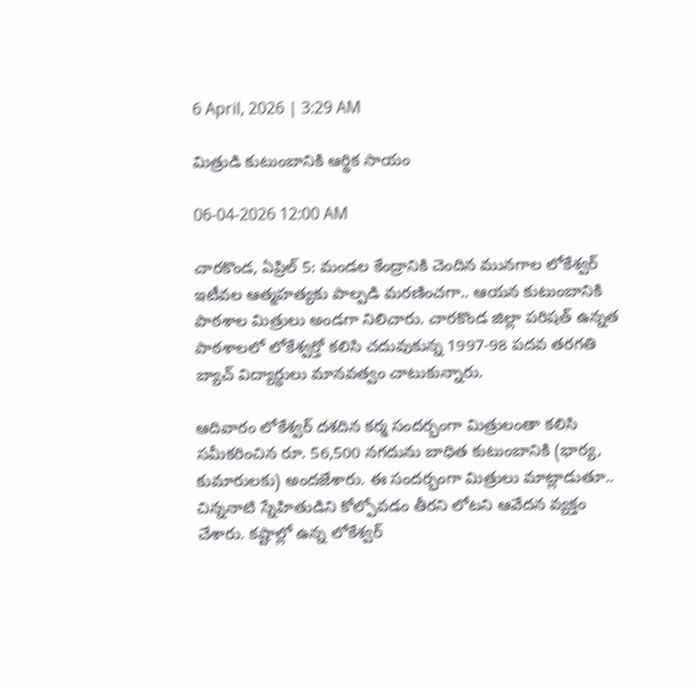6 April, 2026 | 3:29 AM

మిత్రుడి కుటుంబానికి ఆర్థిక సాయం

06-04-2026 12:00 AM

చారకొండ, ఏప్రిల్ 5: మండల కేంద్రానికి చెందిన మునగాల లోకేశ్వర్ ఇటీవల ఆత్మహత్యకు పాల్పడి మరణించగా.. ఆయన కుటుంబానికి పాఠశాల మిత్రులు అండగా నిలిచారు. చారకొండ జిల్లా పరిషత్ ఉన్నత పాఠశాలలో లోకేశ్వర్తో కలిసి చదువుకున్న 1997-98 పదవ తరగతి బ్యాచ్ విద్యార్థులు మానవత్వం చాటుకున్నారు.

ఆదివారం లోకేశ్వర్ దశదిన కర్మ సందర్భంగా మిత్రులంతా కలిసి సమీకరించిన రూ. 56,500 నగదును బాధిత కుటుంబానికి (భార్య, కుమారులకు) అందజేశారు. ఈ సందర్భంగా మిత్రులు మాట్లాడుతూ.. చిన్ననాటి స్నేహితుడిని కోల్పోవడం తీరని లోటని ఆవేదన వ్యక్తం చేశారు. కష్టాల్లో ఉన్న లోకేశ్వర్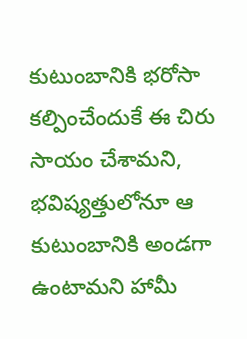కుటుంబానికి భరోసా కల్పించేందుకే ఈ చిరు సాయం చేశామని, భవిష్యత్తులోనూ ఆ కుటుంబానికి అండగా ఉంటామని హామీ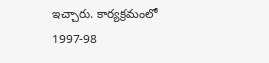ఇచ్చారు. కార్యక్రమంలో 1997-98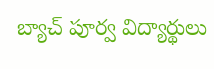బ్యాచ్ పూర్వ విద్యార్థులు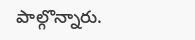పాల్గొన్నారు.